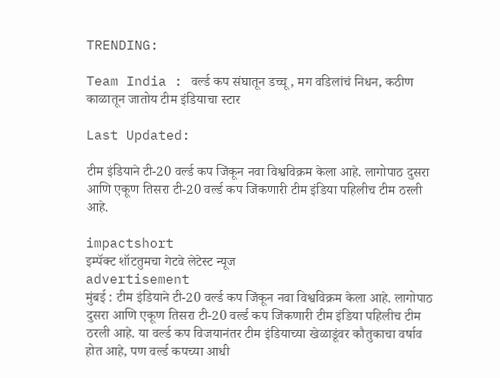TRENDING:

Team India : वर्ल्ड कप संघातून डच्चू, मग वडिलांचं निधन, कठीण काळातून जातोय टीम इंडियाचा स्टार

Last Updated:

टीम इंडियाने टी-20 वर्ल्ड कप जिंकून नवा विश्वविक्रम केला आहे. लागोपाठ दुसरा आणि एकूण तिसरा टी-20 वर्ल्ड कप जिंकणारी टीम इंडिया पहिलीच टीम ठरली आहे.

impactshort
इम्पॅक्ट शॉटतुमचा गेटवे लेटेस्ट न्यूज
advertisement
मुंबई : टीम इंडियाने टी-20 वर्ल्ड कप जिंकून नवा विश्वविक्रम केला आहे. लागोपाठ दुसरा आणि एकूण तिसरा टी-20 वर्ल्ड कप जिंकणारी टीम इंडिया पहिलीच टीम ठरली आहे. या वर्ल्ड कप विजयानंतर टीम इंडियाच्या खेळाडूंवर कौतुकाचा वर्षाव होत आहे, पण वर्ल्ड कपच्या आधी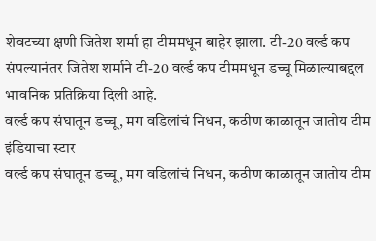शेवटच्या क्षणी जितेश शर्मा हा टीममधून बाहेर झाला. टी-20 वर्ल्ड कप संपल्यानंतर जितेश शर्माने टी-20 वर्ल्ड कप टीममधून डच्चू मिळाल्याबद्दल भावनिक प्रतिक्रिया दिली आहे.
वर्ल्ड कप संघातून डच्चू, मग वडिलांचं निधन, कठीण काळातून जातोय टीम इंडियाचा स्टार
वर्ल्ड कप संघातून डच्चू, मग वडिलांचं निधन, कठीण काळातून जातोय टीम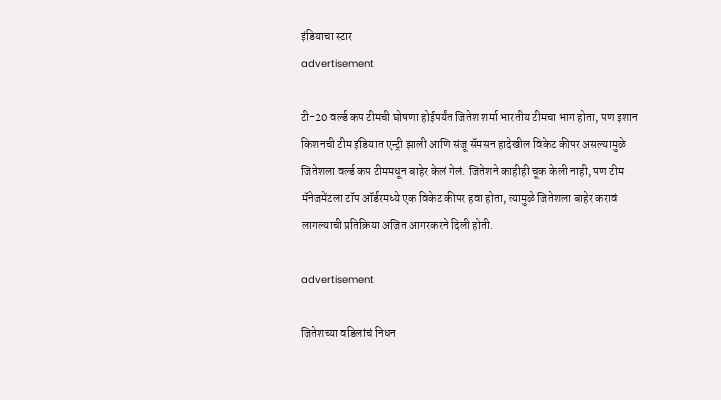इंडियाचा स्टार
advertisement

टी-20 वर्ल्ड कप टीमची घोषणा होईपर्यंत जितेश शर्मा भारतीय टीमचा भाग होता, पण इशान किशनची टीम इंडियात एन्ट्री झाली आणि संजू सॅमसन हादेखील विकेट कीपर असल्यामुळे जितेशला वर्ल्ड कप टीममधून बाहेर केलं गेलं. जितेशने काहीही चूक केली नाही, पण टीम मॅनेजमेंटला टॉप ऑर्डरमध्ये एक विकेट कीपर हवा होता, त्यामुळे जितेशला बाहेर करावं लागल्याची प्रतिक्रिया अजित आगरकरने दिली होती.

advertisement

जितेशच्या वडिलांचं निधन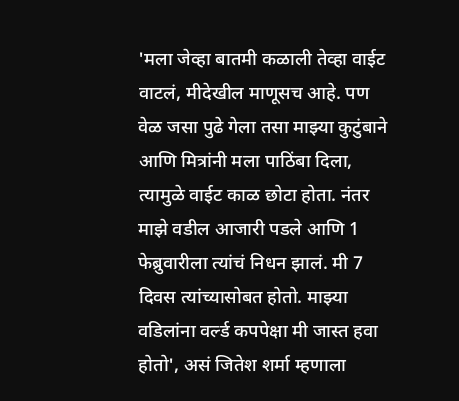'मला जेव्हा बातमी कळाली तेव्हा वाईट वाटलं, मीदेखील माणूसच आहे. पण वेळ जसा पुढे गेला तसा माझ्या कुटुंबाने आणि मित्रांनी मला पाठिंबा दिला, त्यामुळे वाईट काळ छोटा होता. नंतर माझे वडील आजारी पडले आणि 1 फेब्रुवारीला त्यांचं निधन झालं. मी 7 दिवस त्यांच्यासोबत होतो. माझ्या वडिलांना वर्ल्ड कपपेक्षा मी जास्त हवा होतो', असं जितेश शर्मा म्हणाला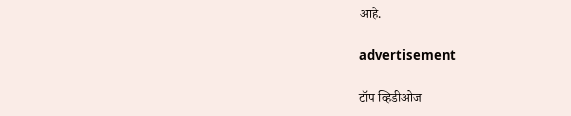आहे.

advertisement

टॉप व्हिडीओज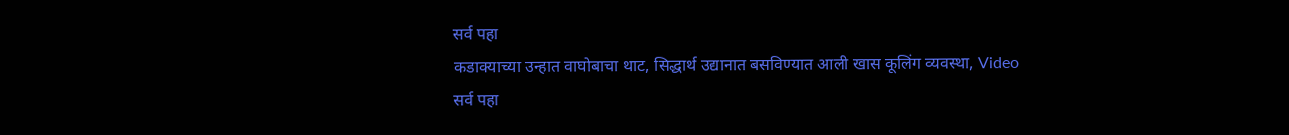सर्व पहा
कडाक्याच्या उन्हात वाघोबाचा थाट, सिद्धार्थ उद्यानात बसविण्यात आली खास कूलिंग व्यवस्था, Video
सर्व पहा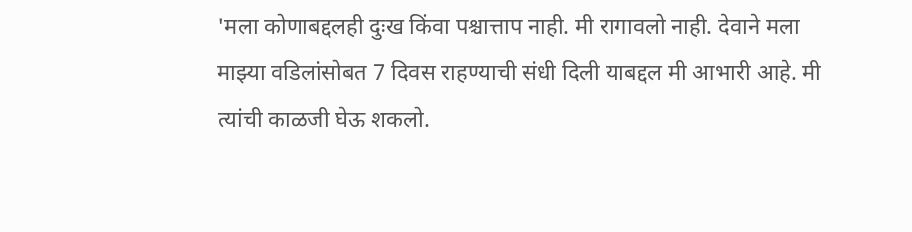'मला कोणाबद्दलही दुःख किंवा पश्चात्ताप नाही. मी रागावलो नाही. देवाने मला माझ्या वडिलांसोबत 7 दिवस राहण्याची संधी दिली याबद्दल मी आभारी आहे. मी त्यांची काळजी घेऊ शकलो.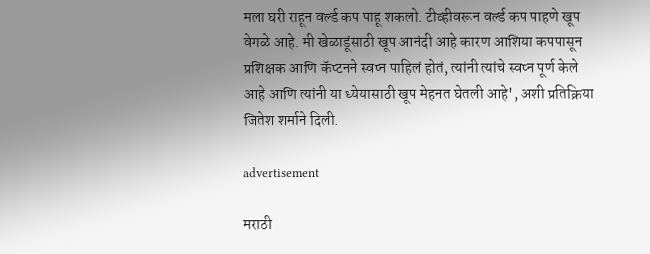मला घरी राहून वर्ल्ड कप पाहू शकलो. टीव्हीवरून वर्ल्ड कप पाहणे खूप वेगळे आहे. मी खेळाडूंसाठी खूप आनंदी आहे कारण आशिया कपपासून प्रशिक्षक आणि कॅप्टनने स्वप्न पाहिलं होतं, त्यांनी त्यांचे स्वप्न पूर्ण केले आहे आणि त्यांनी या ध्येयासाठी खूप मेहनत घेतली आहे', अशी प्रतिक्रिया जितेश शर्माने दिली.

advertisement

मराठी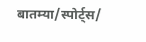बातम्या/स्पोर्ट्स/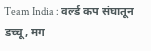Team India : वर्ल्ड कप संघातून डच्चू, मग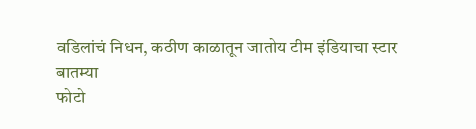वडिलांचं निधन, कठीण काळातून जातोय टीम इंडियाचा स्टार
बातम्या
फोटो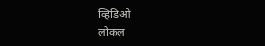व्हिडिओ
लोकल